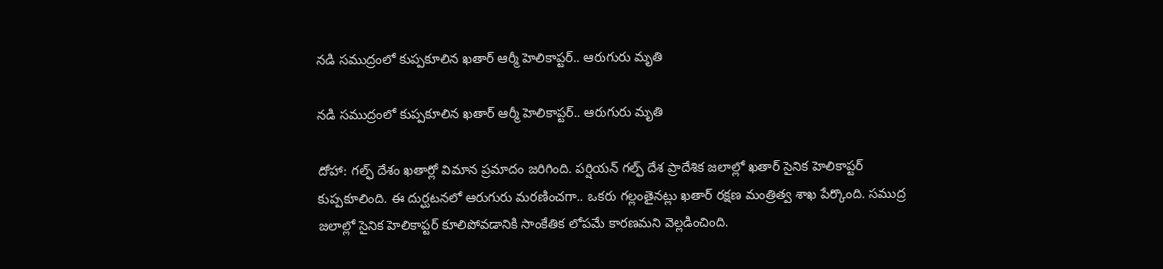నడి సముద్రంలో కుప్పకూలిన ఖతార్ ఆర్మీ హెలికాప్టర్.. ఆరుగురు మృతి

నడి సముద్రంలో కుప్పకూలిన ఖతార్ ఆర్మీ హెలికాప్టర్.. ఆరుగురు మృతి

దోహా: గల్ఫ్ దేశం ఖతార్లో విమాన ప్రమాదం జరిగింది. పర్షియన్ గల్ఫ్ దేశ ప్రాదేశిక జలాల్లో ఖతార్ సైనిక హెలికాప్టర్ కుప్పకూలింది. ఈ దుర్ఘటనలో ఆరుగురు మరణించగా.. ఒకరు గల్లంతైనట్లు ఖతార్ రక్షణ మంత్రిత్వ శాఖ పేర్కొంది. సముద్ర జలాల్లో సైనిక హెలికాప్టర్ కూలిపోవడానికి సాంకేతిక లోపమే కారణమని వెల్లడించింది.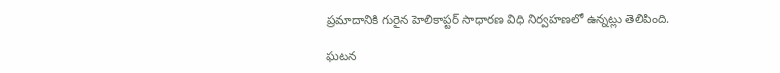ప్రమాదానికి గురైన హెలికాప్టర్ సాధారణ విధి నిర్వహణలో ఉన్నట్లు తెలిపింది.

ఘటన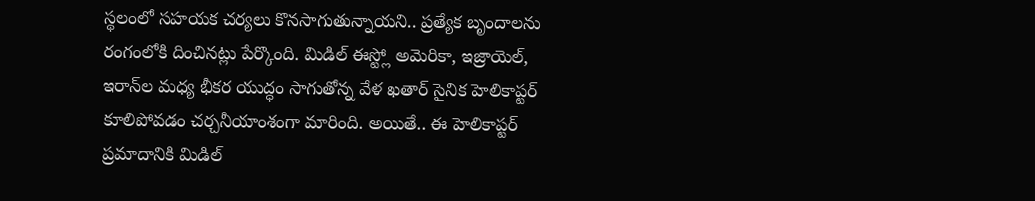స్థలంలో సహయక చర్యలు కొనసాగుతున్నాయని.. ప్రత్యేక బృందాలను రంగంలోకి దించినట్లు పేర్కొంది. మిడిల్ ఈస్ట్లో అమెరికా, ఇజ్రాయెల్, ఇరాన్‌ల మధ్య భీకర యుద్ధం సాగుతోన్న వేళ ఖతార్ సైనిక హెలికాప్టర్ కూలిపోవడం చర్చనీయాంశంగా మారింది. అయితే.. ఈ హెలికాప్టర్ ప్రమాదానికి మిడిల్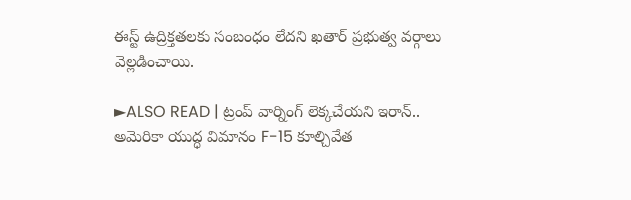ఈస్ట్ ఉద్రిక్తతలకు సంబంధం లేదని ఖతార్ ప్రభుత్వ వర్గాలు వెల్లడించాయి.

►ALSO READ | ట్రంప్ వార్నింగ్ లెక్కచేయని ఇరాన్.. అమెరికా యుద్ధ విమానం F-15 కూల్చివేత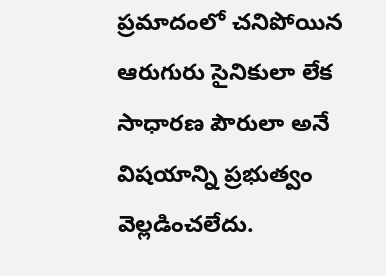ప్రమాదంలో చనిపోయిన ఆరుగురు సైనికులా లేక సాధారణ పౌరులా అనే విషయాన్ని ప్రభుత్వం వెల్లడించలేదు.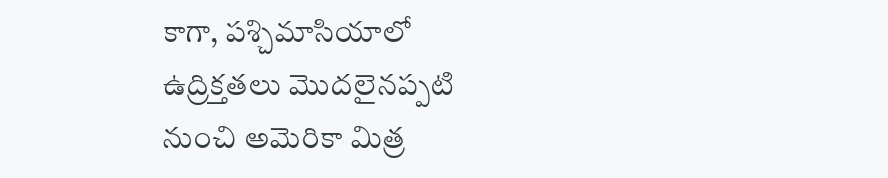కాగా, పశ్చిమాసియాలో ఉద్రిక్తతలు మొదలైనప్పటి నుంచి అమెరికా మిత్ర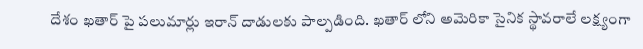దేశం ఖతార్ పై పలుమార్లు ఇరాన్ దాడులకు పాల్పడింది. ఖతార్ లోని అమెరికా సైనిక స్థావరాలే లక్ష్యంగా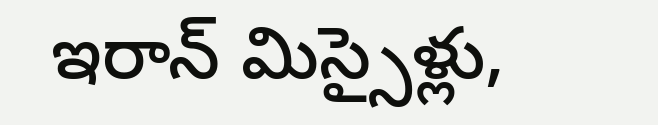ఇరాన్ మిస్సైళ్లు,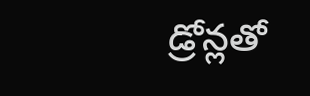డ్రోన్లతో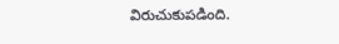విరుచుకుపడింది.